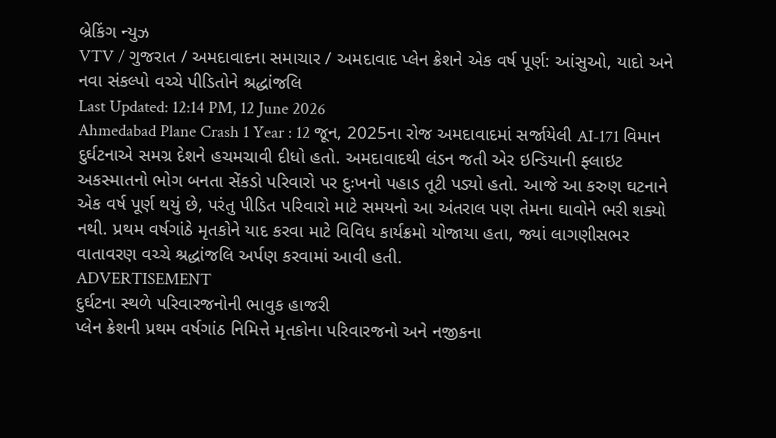બ્રેકિંગ ન્યુઝ
VTV / ગુજરાત / અમદાવાદના સમાચાર / અમદાવાદ પ્લેન ક્રેશને એક વર્ષ પૂર્ણ: આંસુઓ, યાદો અને નવા સંકલ્પો વચ્ચે પીડિતોને શ્રદ્ધાંજલિ
Last Updated: 12:14 PM, 12 June 2026
Ahmedabad Plane Crash 1 Year : 12 જૂન, 2025ના રોજ અમદાવાદમાં સર્જાયેલી AI-171 વિમાન દુર્ઘટનાએ સમગ્ર દેશને હચમચાવી દીધો હતો. અમદાવાદથી લંડન જતી એર ઇન્ડિયાની ફ્લાઇટ અકસ્માતનો ભોગ બનતા સેંકડો પરિવારો પર દુઃખનો પહાડ તૂટી પડ્યો હતો. આજે આ કરુણ ઘટનાને એક વર્ષ પૂર્ણ થયું છે, પરંતુ પીડિત પરિવારો માટે સમયનો આ અંતરાલ પણ તેમના ઘાવોને ભરી શક્યો નથી. પ્રથમ વર્ષગાંઠે મૃતકોને યાદ કરવા માટે વિવિધ કાર્યક્રમો યોજાયા હતા, જ્યાં લાગણીસભર વાતાવરણ વચ્ચે શ્રદ્ધાંજલિ અર્પણ કરવામાં આવી હતી.
ADVERTISEMENT
દુર્ઘટના સ્થળે પરિવારજનોની ભાવુક હાજરી
પ્લેન ક્રેશની પ્રથમ વર્ષગાંઠ નિમિત્તે મૃતકોના પરિવારજનો અને નજીકના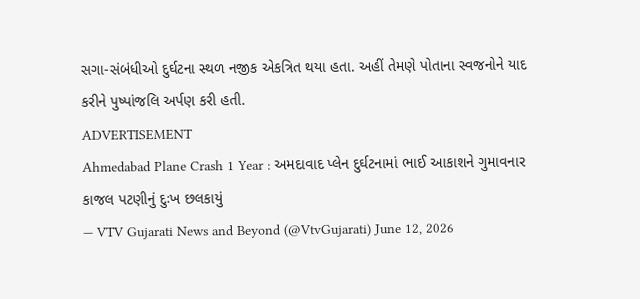સગા-સંબંધીઓ દુર્ઘટના સ્થળ નજીક એકત્રિત થયા હતા. અહીં તેમણે પોતાના સ્વજનોને યાદ કરીને પુષ્પાંજલિ અર્પણ કરી હતી.
ADVERTISEMENT
Ahmedabad Plane Crash 1 Year : અમદાવાદ પ્લેન દુર્ઘટનામાં ભાઈ આકાશને ગુમાવનાર કાજલ પટણીનું દુઃખ છલકાયું
— VTV Gujarati News and Beyond (@VtvGujarati) June 12, 2026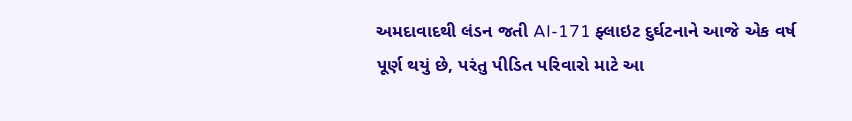અમદાવાદથી લંડન જતી AI-171 ફ્લાઇટ દુર્ઘટનાને આજે એક વર્ષ પૂર્ણ થયું છે, પરંતુ પીડિત પરિવારો માટે આ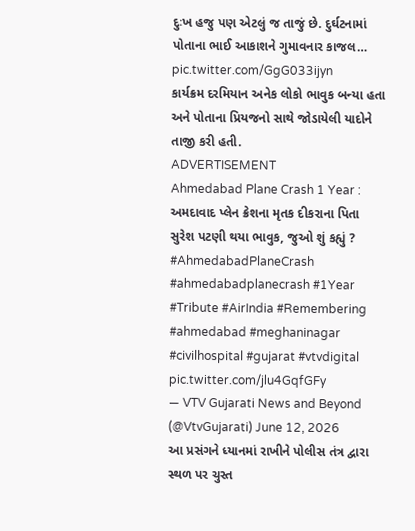દુઃખ હજુ પણ એટલું જ તાજું છે. દુર્ઘટનામાં પોતાના ભાઈ આકાશને ગુમાવનાર કાજલ… pic.twitter.com/GgG033ijyn
કાર્યક્રમ દરમિયાન અનેક લોકો ભાવુક બન્યા હતા અને પોતાના પ્રિયજનો સાથે જોડાયેલી યાદોને તાજી કરી હતી.
ADVERTISEMENT
Ahmedabad Plane Crash 1 Year : અમદાવાદ પ્લેન ક્રેશના મૃતક દીકરાના પિતા સુરેશ પટણી થયા ભાવુક, જુઓ શું કહ્યું ? #AhmedabadPlaneCrash #ahmedabadplanecrash #1Year #Tribute #AirIndia #Remembering #ahmedabad #meghaninagar #civilhospital #gujarat #vtvdigital pic.twitter.com/jlu4GqfGFy
— VTV Gujarati News and Beyond (@VtvGujarati) June 12, 2026
આ પ્રસંગને ધ્યાનમાં રાખીને પોલીસ તંત્ર દ્વારા સ્થળ પર ચુસ્ત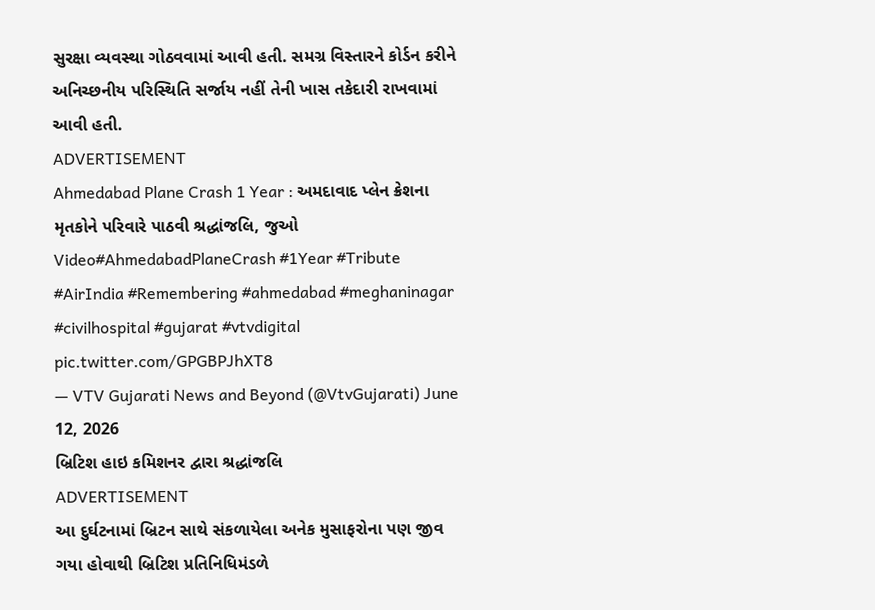સુરક્ષા વ્યવસ્થા ગોઠવવામાં આવી હતી. સમગ્ર વિસ્તારને કોર્ડન કરીને અનિચ્છનીય પરિસ્થિતિ સર્જાય નહીં તેની ખાસ તકેદારી રાખવામાં આવી હતી.
ADVERTISEMENT
Ahmedabad Plane Crash 1 Year : અમદાવાદ પ્લેન ક્રેશના મૃતકોને પરિવારે પાઠવી શ્રદ્ધાંજલિ, જુઓ Video#AhmedabadPlaneCrash #1Year #Tribute #AirIndia #Remembering #ahmedabad #meghaninagar #civilhospital #gujarat #vtvdigital pic.twitter.com/GPGBPJhXT8
— VTV Gujarati News and Beyond (@VtvGujarati) June 12, 2026
બ્રિટિશ હાઇ કમિશનર દ્વારા શ્રદ્ધાંજલિ
ADVERTISEMENT
આ દુર્ઘટનામાં બ્રિટન સાથે સંકળાયેલા અનેક મુસાફરોના પણ જીવ ગયા હોવાથી બ્રિટિશ પ્રતિનિધિમંડળે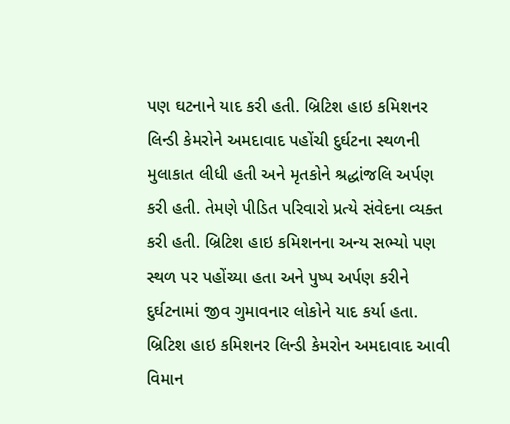પણ ઘટનાને યાદ કરી હતી. બ્રિટિશ હાઇ કમિશનર લિન્ડી કેમરોને અમદાવાદ પહોંચી દુર્ઘટના સ્થળની મુલાકાત લીધી હતી અને મૃતકોને શ્રદ્ધાંજલિ અર્પણ કરી હતી. તેમણે પીડિત પરિવારો પ્રત્યે સંવેદના વ્યક્ત કરી હતી. બ્રિટિશ હાઇ કમિશનના અન્ય સભ્યો પણ સ્થળ પર પહોંચ્યા હતા અને પુષ્પ અર્પણ કરીને દુર્ઘટનામાં જીવ ગુમાવનાર લોકોને યાદ કર્યા હતા.
બ્રિટિશ હાઇ કમિશનર લિન્ડી કેમરોન અમદાવાદ આવી વિમાન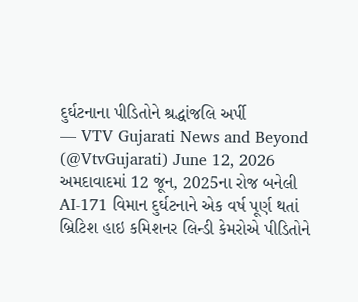દુર્ઘટનાના પીડિતોને શ્રદ્ધાંજલિ અર્પી
— VTV Gujarati News and Beyond (@VtvGujarati) June 12, 2026
અમદાવાદમાં 12 જૂન, 2025ના રોજ બનેલી AI-171 વિમાન દુર્ઘટનાને એક વર્ષ પૂર્ણ થતાં બ્રિટિશ હાઇ કમિશનર લિન્ડી કેમરોએ પીડિતોને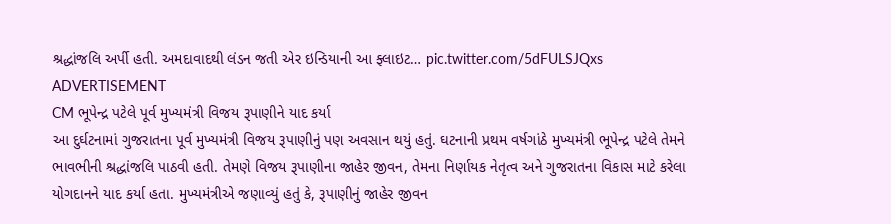શ્રદ્ધાંજલિ અર્પી હતી. અમદાવાદથી લંડન જતી એર ઇન્ડિયાની આ ફ્લાઇટ… pic.twitter.com/5dFULSJQxs
ADVERTISEMENT
CM ભૂપેન્દ્ર પટેલે પૂર્વ મુખ્યમંત્રી વિજય રૂપાણીને યાદ કર્યા
આ દુર્ઘટનામાં ગુજરાતના પૂર્વ મુખ્યમંત્રી વિજય રૂપાણીનું પણ અવસાન થયું હતું. ઘટનાની પ્રથમ વર્ષગાંઠે મુખ્યમંત્રી ભૂપેન્દ્ર પટેલે તેમને ભાવભીની શ્રદ્ધાંજલિ પાઠવી હતી. તેમણે વિજય રૂપાણીના જાહેર જીવન, તેમના નિર્ણાયક નેતૃત્વ અને ગુજરાતના વિકાસ માટે કરેલા યોગદાનને યાદ કર્યા હતા. મુખ્યમંત્રીએ જણાવ્યું હતું કે, રૂપાણીનું જાહેર જીવન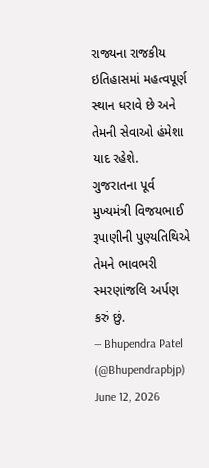રાજ્યના રાજકીય ઇતિહાસમાં મહત્વપૂર્ણ સ્થાન ધરાવે છે અને તેમની સેવાઓ હંમેશા યાદ રહેશે.
ગુજરાતના પૂર્વ મુખ્યમંત્રી વિજયભાઈ રૂપાણીની પુણ્યતિથિએ તેમને ભાવભરી સ્મરણાંજલિ અર્પણ કરું છું.
— Bhupendra Patel (@Bhupendrapbjp) June 12, 2026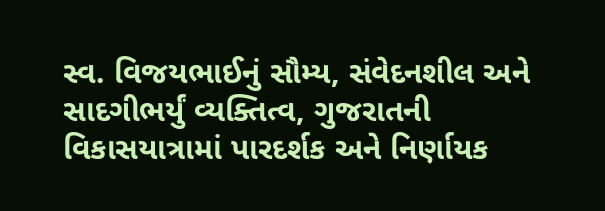સ્વ. વિજયભાઈનું સૌમ્ય, સંવેદનશીલ અને સાદગીભર્યું વ્યક્તિત્વ, ગુજરાતની વિકાસયાત્રામાં પારદર્શક અને નિર્ણાયક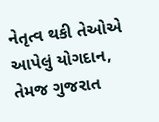નેતૃત્વ થકી તેઓએ આપેલું યોગદાન, તેમજ ગુજરાત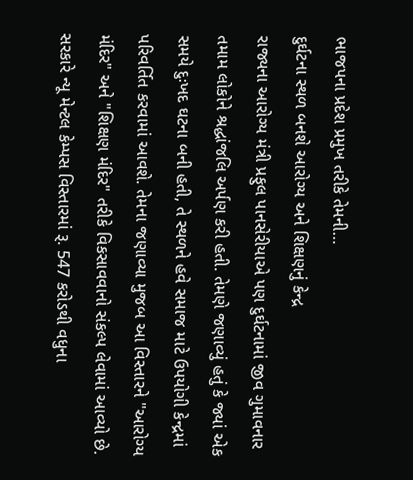ભાજપના પ્રદેશ પ્રમુખ તરીકે તેમની…
દુર્ઘટના સ્થળ બનશે આરોગ્ય અને શિક્ષણનું કેન્દ્ર
રાજ્યના આરોગ્ય મંત્રી પ્રફુલ પાનસેરીયાએ પણ દુર્ઘટનામાં જીવ ગુમાવનાર તમામ લોકોને શ્રદ્ધાંજલિ અર્પણ કરી હતી. તેમણે જણાવ્યું હતું કે જ્યાં એક સમયે દુઃખદ ઘટના બની હતી, તે સ્થળને હવે સમાજ માટે ઉપયોગી કેન્દ્રમાં પરિવર્તિત કરવામાં આવશે. તેમના જણાવ્યા મુજબ આ વિસ્તારને "આરોગ્ય મંદિર" અને "શિક્ષણ મંદિર" તરીકે વિકસાવવાનો સંકલ્પ લેવામાં આવ્યો છે. સરકારે ન્યૂ મેન્ટલ કેમ્પસ વિસ્તારમાં રૂ. 547 કરોડથી વધુના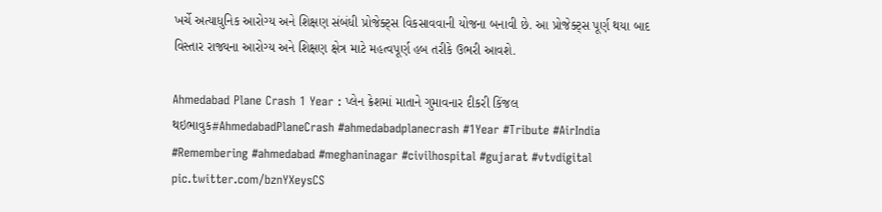ખર્ચે અત્યાધુનિક આરોગ્ય અને શિક્ષણ સંબંધી પ્રોજેક્ટ્સ વિકસાવવાની યોજના બનાવી છે. આ પ્રોજેક્ટ્સ પૂર્ણ થયા બાદ વિસ્તાર રાજ્યના આરોગ્ય અને શિક્ષણ ક્ષેત્ર માટે મહત્વપૂર્ણ હબ તરીકે ઉભરી આવશે.

Ahmedabad Plane Crash 1 Year : પ્લેન ક્રેશમાં માતાને ગુમાવનાર દીકરી કિંજલ થઇભાવુક#AhmedabadPlaneCrash #ahmedabadplanecrash #1Year #Tribute #AirIndia #Remembering #ahmedabad #meghaninagar #civilhospital #gujarat #vtvdigital pic.twitter.com/bznYXeysCS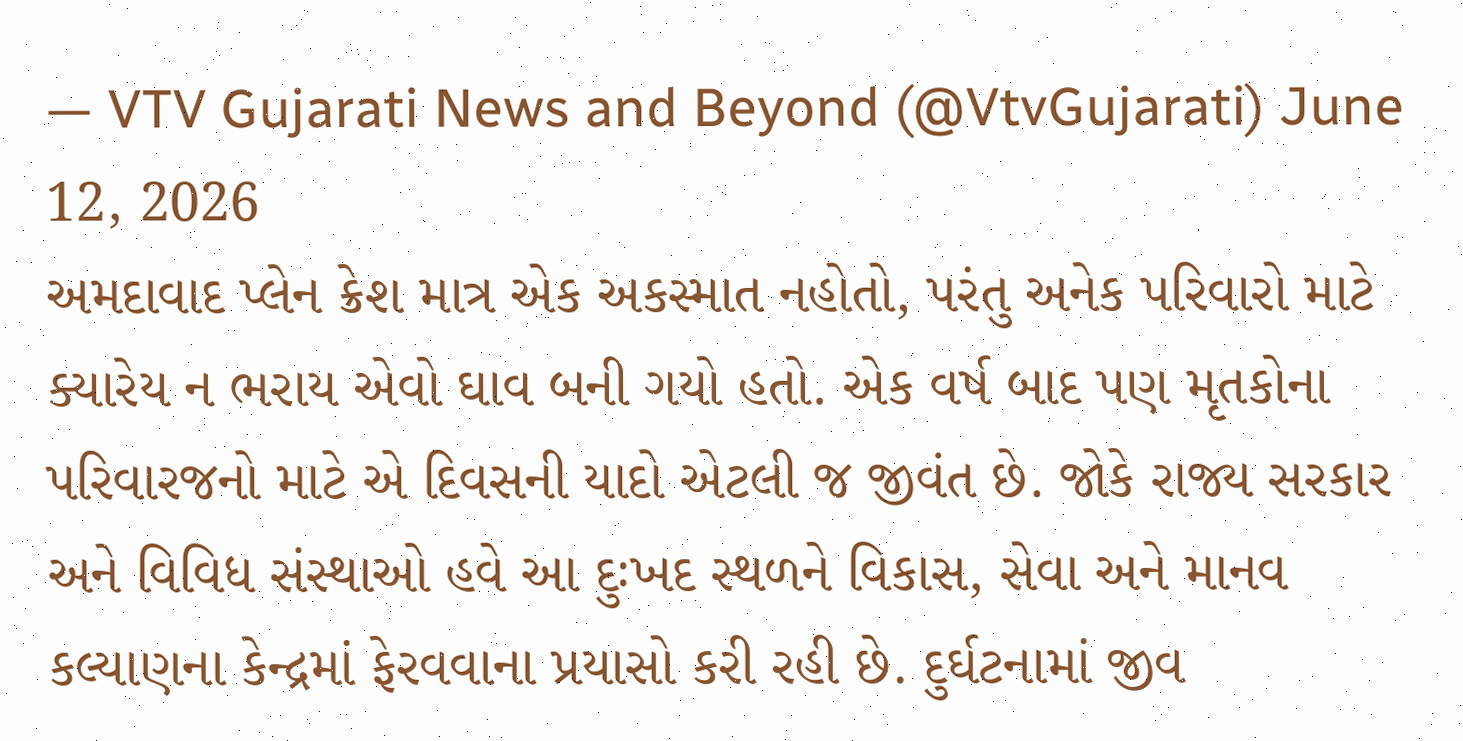— VTV Gujarati News and Beyond (@VtvGujarati) June 12, 2026
અમદાવાદ પ્લેન ક્રેશ માત્ર એક અકસ્માત નહોતો, પરંતુ અનેક પરિવારો માટે ક્યારેય ન ભરાય એવો ઘાવ બની ગયો હતો. એક વર્ષ બાદ પણ મૃતકોના પરિવારજનો માટે એ દિવસની યાદો એટલી જ જીવંત છે. જોકે રાજ્ય સરકાર અને વિવિધ સંસ્થાઓ હવે આ દુઃખદ સ્થળને વિકાસ, સેવા અને માનવ કલ્યાણના કેન્દ્રમાં ફેરવવાના પ્રયાસો કરી રહી છે. દુર્ઘટનામાં જીવ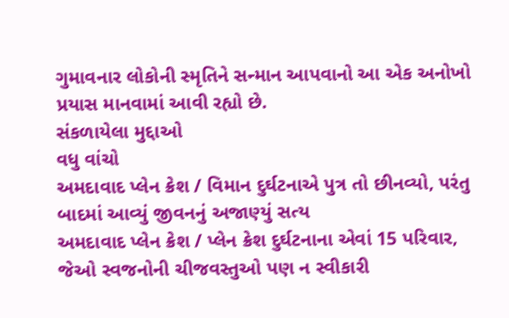ગુમાવનાર લોકોની સ્મૃતિને સન્માન આપવાનો આ એક અનોખો પ્રયાસ માનવામાં આવી રહ્યો છે.
સંકળાયેલા મુદ્દાઓ
વધુ વાંચો
અમદાવાદ પ્લેન ક્રેશ / વિમાન દુર્ઘટનાએ પુત્ર તો છીનવ્યો, પરંતુ બાદમાં આવ્યું જીવનનું અજાણ્યું સત્ય
અમદાવાદ પ્લેન ક્રેશ / પ્લેન ક્રેશ દુર્ઘટનાના એવાં 15 પરિવાર, જેઓ સ્વજનોની ચીજવસ્તુઓ પણ ન સ્વીકારી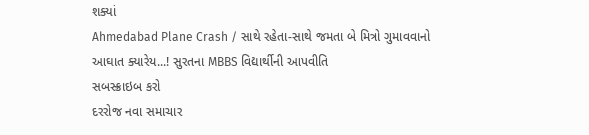શક્યાં
Ahmedabad Plane Crash / સાથે રહેતા-સાથે જમતા બે મિત્રો ગુમાવવાનો આઘાત ક્યારેય...! સુરતના MBBS વિદ્યાર્થીની આપવીતિ
સબસ્ક્રાઇબ કરો
દરરોજ નવા સમાચાર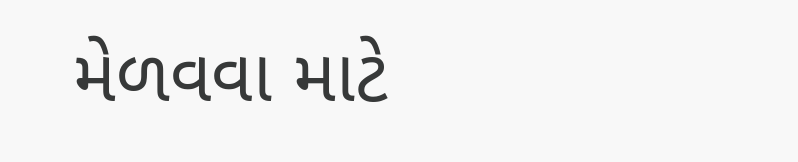મેળવવા માટે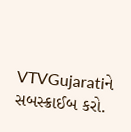VTVGujaratiને સબસ્ક્રાઈબ કરો.